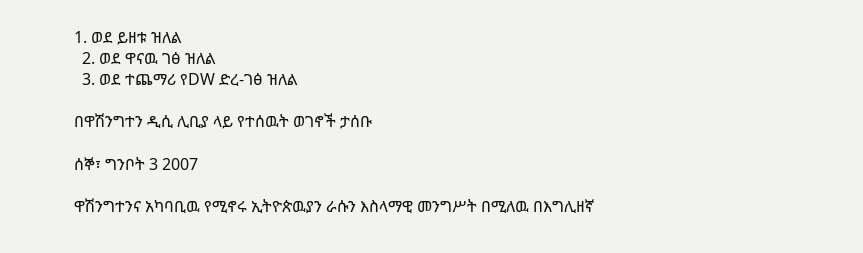1. ወደ ይዘቱ ዝለል
  2. ወደ ዋናዉ ገፅ ዝለል
  3. ወደ ተጨማሪ የDW ድረ-ገፅ ዝለል

በዋሽንግተን ዲሲ ሊቢያ ላይ የተሰዉት ወገኖች ታሰቡ

ሰኞ፣ ግንቦት 3 2007

ዋሽንግተንና አካባቢዉ የሚኖሩ ኢትዮጵዉያን ራሱን እስላማዊ መንግሥት በሚለዉ በእግሊዘኛ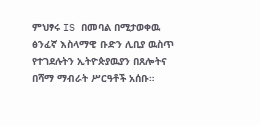ምህፃሩ IS በመባል በሚታወቀዉ ፅንፈኛ እስላማዊ ቡድን ሊቢያ ዉስጥ የተገደሉትን ኢትዮጵያዉያን በጸሎትና በሻማ ማብራት ሥርዓቶች አሰቡ።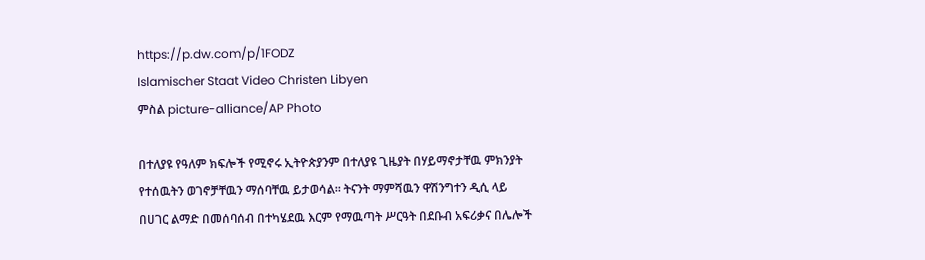https://p.dw.com/p/1FODZ
Islamischer Staat Video Christen Libyen
ምስል picture-alliance/AP Photo

በተለያዩ የዓለም ክፍሎች የሚኖሩ ኢትዮጵያንም በተለያዩ ጊዜያት በሃይማኖታቸዉ ምክንያት የተሰዉትን ወገኖቻቸዉን ማሰባቸዉ ይታወሳል። ትናንት ማምሻዉን ዋሽንግተን ዲሲ ላይ በሀገር ልማድ በመሰባሰብ በተካሄደዉ እርም የማዉጣት ሥርዓት በደቡብ አፍሪቃና በሌሎች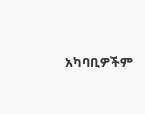አካባቢዎችም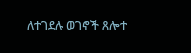ለተገደሉ ወገኖች ጸሎተ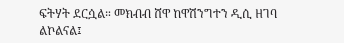ፍትሃት ደርሷል። መክብብ ሸዋ ከዋሽንግተን ዲሲ ዘገባ ልኮልናል፤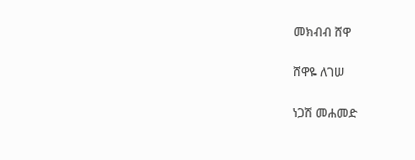መክብብ ሸዋ

ሸዋዬ ለገሠ

ነጋሽ መሐመድ